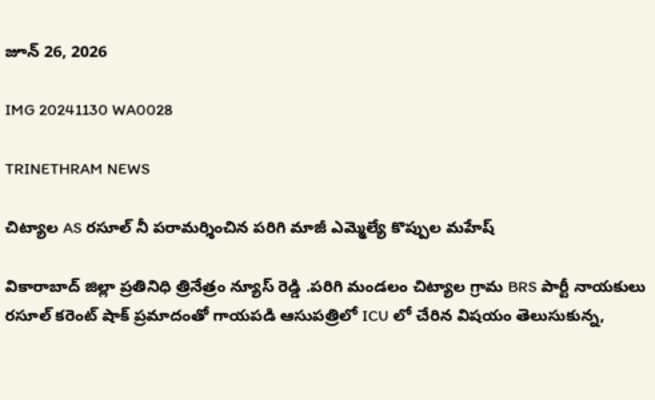జూన్ 26, 2026

IMG 20241130 WA0028

TRINETHRAM NEWS

చిట్యాల AS రసూల్ నీ పరామర్శించిన పరిగి మాజీ ఎమ్మెల్యే కొప్పుల మహేష్

వికారాబాద్ జిల్లా ప్రతినిధి త్రినేత్రం న్యూస్ రెడ్డి .పరిగి మండలం చిట్యాల గ్రామ BRS పార్టీ నాయకులు రసూల్ కరెంట్ షాక్ ప్రమాదంతో గాయపడి ఆసుపత్రిలో ICU లో చేరిన విషయం తెలుసుకున్న,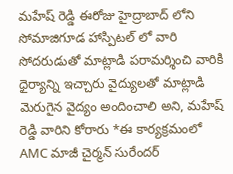మహేష్ రెడ్డి ఈరోజు హైద్రాబాద్ లోని సోమాజిగూడ హాస్పిటల్ లో వారి సోదరుడుతో మాట్లాడి పరామర్శించి వారికి ధైర్యాన్ని ఇచ్చారు వైద్యులతో మాట్లాడి మెరుగైన వైద్యం అందించాలి అని, మహేష్ రెడ్డి వారిని కోరారు *ఈ కార్యక్రమంలో AMC మాజీ చైర్మన్ సురేందర్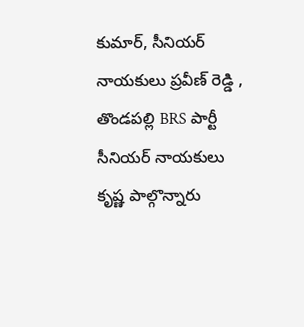కుమార్, సీనియర్ నాయకులు ప్రవీణ్ రెడ్డి , తొండపల్లి BRS పార్టీ సీనియర్ నాయకులు కృష్ణ పాల్గొన్నారు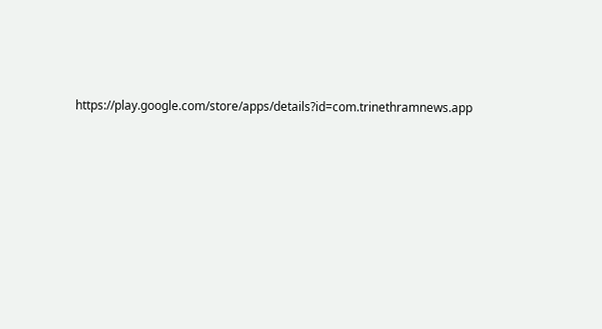https://play.google.com/store/apps/details?id=com.trinethramnews.app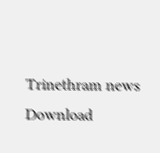Trinethram news
Download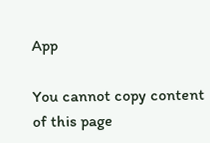App

You cannot copy content of this page